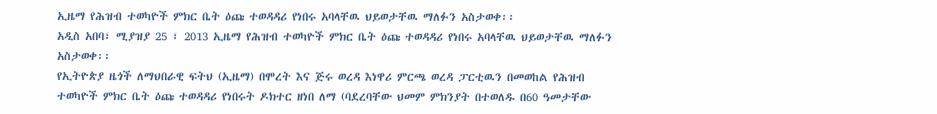ኢዜማ የሕዝብ ተወካዮች ምክር ቤት ዕጩ ተወዳዳሪ የነበሩ አባላቸዉ ህይወታቸዉ ማለፉን አስታወቀ፡፡
አዲስ አበባ፣ ሚያዝያ 25 ፣ 2013 ኢዜማ የሕዝብ ተወካዮች ምክር ቤት ዕጩ ተወዳዳሪ የነበሩ አባላቸዉ ህይወታቸዉ ማለፉን አስታወቀ፡፡
የኢትዮጵያ ዜጎች ለማህበራዊ ፍትህ (ኢዜማ) በሞረት እና ጅሩ ወረዳ እነዋሪ ምርጫ ወረዳ ፓርቲዉን በመወከል የሕዝብ ተወካዮች ምክር ቤት ዕጩ ተወዳዳሪ የነበሩት ዶክተር ዘነበ ለማ (ባደረባቸው ህመም ምክንያት በተወለዱ በ60 ዓመታቸው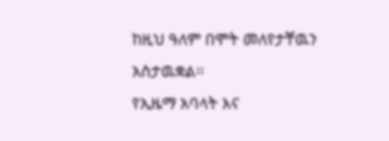ከዚህ ዓለም በሞት መለየታቸዉን አስታዉቋል፡፡
የኢዜማ አባላት እና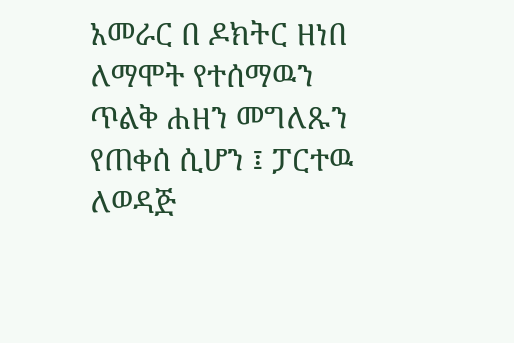አመራር በ ዶክትር ዘነበ ለማሞት የተሰማዉን ጥልቅ ሐዘን መግለጹን የጠቀሰ ሲሆን ፤ ፓርተዉ ለወዳጅ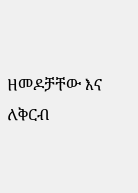ዘመዶቻቸው እና ለቅርብ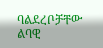ባልደረቦቻቸው ልባዊ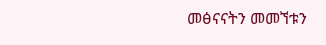መፅናናትን መመኘቱን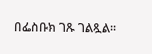በፌስቡክ ገጹ ገልጿል፡፡